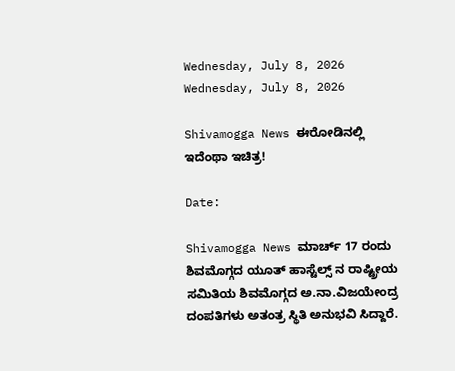Wednesday, July 8, 2026
Wednesday, July 8, 2026

Shivamogga News ಈರೋಡಿನಲ್ಲಿ ಇದೆಂಥಾ ಇಚಿತ್ರ!

Date:

Shivamogga News ಮಾರ್ಚ್ 17 ರಂದು ಶಿವಮೊಗ್ಗದ ಯೂತ್ ಹಾಸ್ಟೆಲ್ಸ್ ನ ರಾಷ್ಟ್ರೀಯ ಸಮಿತಿಯ ಶಿವಮೊಗ್ಗದ ಅ.ನಾ.ವಿಜಯೇಂದ್ರ ದಂಪತಿಗಳು ಅತಂತ್ರ ಸ್ಥಿತಿ ಅನುಭವಿ ಸಿದ್ದಾರೆ.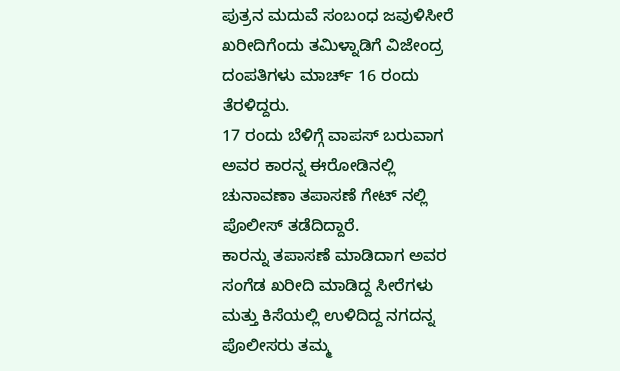ಪುತ್ರನ ಮದುವೆ ಸಂಬಂಧ ಜವುಳಿಸೀರೆ ಖರೀದಿಗೆಂದು ತಮಿಳ್ನಾಡಿಗೆ ವಿಜೇಂದ್ರ ದಂಪತಿಗಳು ಮಾರ್ಚ್ 16 ರಂದು ತೆರಳಿದ್ದರು.
17 ರಂದು ಬೆಳಿಗ್ಗೆ ವಾಪಸ್ ಬರುವಾಗ ಅವರ ಕಾರನ್ನ ಈರೋಡಿನಲ್ಲಿ ಚುನಾವಣಾ ತಪಾಸಣೆ ಗೇಟ್ ನಲ್ಲಿ
ಪೊಲೀಸ್ ತಡೆದಿದ್ದಾರೆ.
ಕಾರನ್ನು ತಪಾಸಣೆ ಮಾಡಿದಾಗ ಅವರ ಸಂಗೆಡ ಖರೀದಿ ಮಾಡಿದ್ದ ಸೀರೆಗಳು ಮತ್ತು ಕಿಸೆಯಲ್ಲಿ ಉಳಿದಿದ್ದ ನಗದನ್ನ ಪೊಲೀಸರು ತಮ್ಮ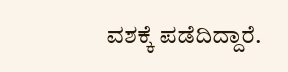ವಶಕ್ಕೆ ಪಡೆದಿದ್ದಾರೆ.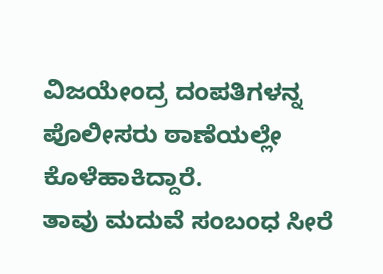ವಿಜಯೇಂದ್ರ ದಂಪತಿಗಳನ್ನ ಪೊಲೀಸರು ಠಾಣೆಯಲ್ಲೇ ಕೊಳೆಹಾಕಿದ್ದಾರೆ.
ತಾವು ಮದುವೆ ಸಂಬಂಧ ಸೀರೆ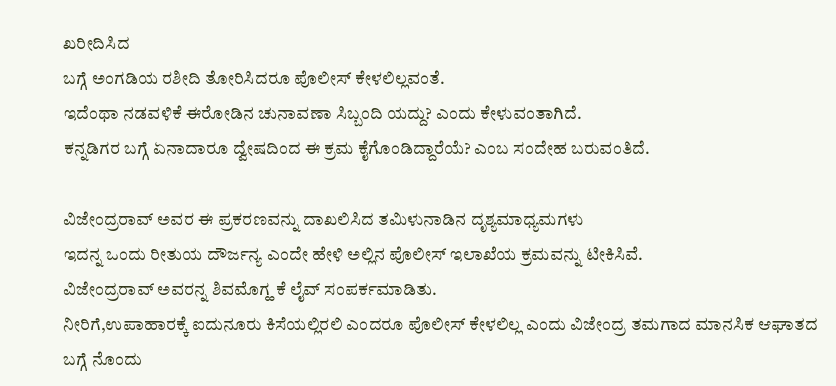ಖರೀದಿಸಿದ
ಬಗ್ಗೆ ಅಂಗಡಿಯ ರಶೀದಿ ತೋರಿಸಿದರೂ ಪೊಲೀಸ್ ಕೇಳಲಿಲ್ಲವಂತೆ.
ಇದೆಂಥಾ ನಡವಳಿಕೆ ಈರೋಡಿನ ಚುನಾವಣಾ ಸಿಬ್ಬಂದಿ ಯದ್ದು? ಎಂದು ಕೇಳುವಂತಾಗಿದೆ.
ಕನ್ನಡಿಗರ ಬಗ್ಗೆ ಏನಾದಾರೂ ದ್ವೇಷದಿಂದ ಈ ಕ್ರಮ ಕೈಗೊಂಡಿದ್ದಾರೆಯೆ? ಎಂಬ ಸಂದೇಹ ಬರುವಂತಿದೆ.

ವಿಜೇಂದ್ರರಾವ್ ಅವರ ಈ ಪ್ರಕರಣವನ್ನು ದಾಖಲಿಸಿದ ತಮಿಳುನಾಡಿನ ದೃಶ್ಯಮಾಧ್ಯಮಗಳು
ಇದನ್ನ ಒಂದು ರೀತುಯ ದೌರ್ಜನ್ಯ ಎಂದೇ ಹೇಳಿ ಅಲ್ಲಿನ ಪೊಲೀಸ್ ಇಲಾಖೆಯ ಕ್ರಮವನ್ನು ಟೀಕಿಸಿವೆ.
ವಿಜೇಂದ್ರರಾವ್ ಅವರನ್ನ ಶಿವಮೊಗ್ಹ ಕೆ ಲೈವ್ ಸಂಪರ್ಕಮಾಡಿತು.
ನೀರಿಗೆ,ಉಪಾಹಾರಕ್ಕೆ ಐದುನೂರು ಕಿಸೆಯಲ್ಲಿರಲಿ ಎಂದರೂ ಪೊಲೀಸ್ ಕೇಳಲಿಲ್ಲ ಎಂದು ವಿಜೇಂದ್ರ ತಮಗಾದ ಮಾನಸಿಕ ಆಘಾತದ ಬಗ್ಗೆ ನೊಂದು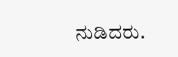ನುಡಿದರು.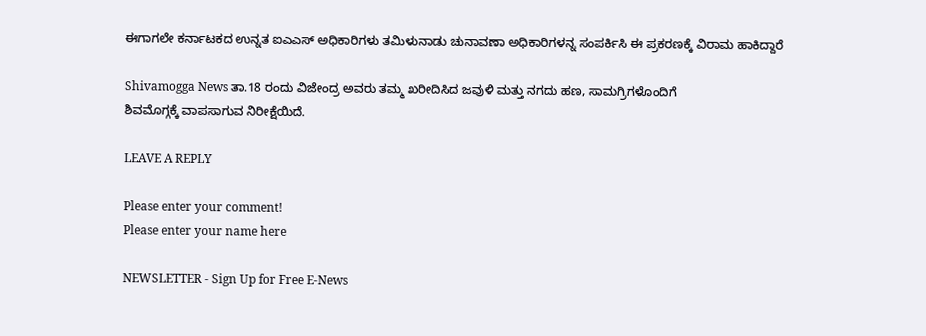ಈಗಾಗಲೇ ಕರ್ನಾಟಕದ ಉನ್ನತ ಐಎಎಸ್ ಅಧಿಕಾರಿಗಳು ತಮಿಳುನಾಡು ಚುನಾವಣಾ ಅಧಿಕಾರಿಗಳನ್ನ ಸಂಪರ್ಕಿಸಿ ಈ ಪ್ರಕರಣಕ್ಕೆ ವಿರಾಮ ಹಾಕಿದ್ದಾರೆ

Shivamogga News ತಾ.18 ರಂದು ವಿಜೇಂದ್ರ ಅವರು ತಮ್ಮ ಖರೀದಿಸಿದ ಜವುಳಿ ಮತ್ತು ನಗದು ಹಣ, ಸಾಮಗ್ರಿಗಳೊಂದಿಗೆ
ಶಿವಮೊಗ್ಗಕ್ಕೆ ವಾಪಸಾಗುವ ನಿರೀಕ್ಷೆಯಿದೆ.

LEAVE A REPLY

Please enter your comment!
Please enter your name here

NEWSLETTER - Sign Up for Free E-News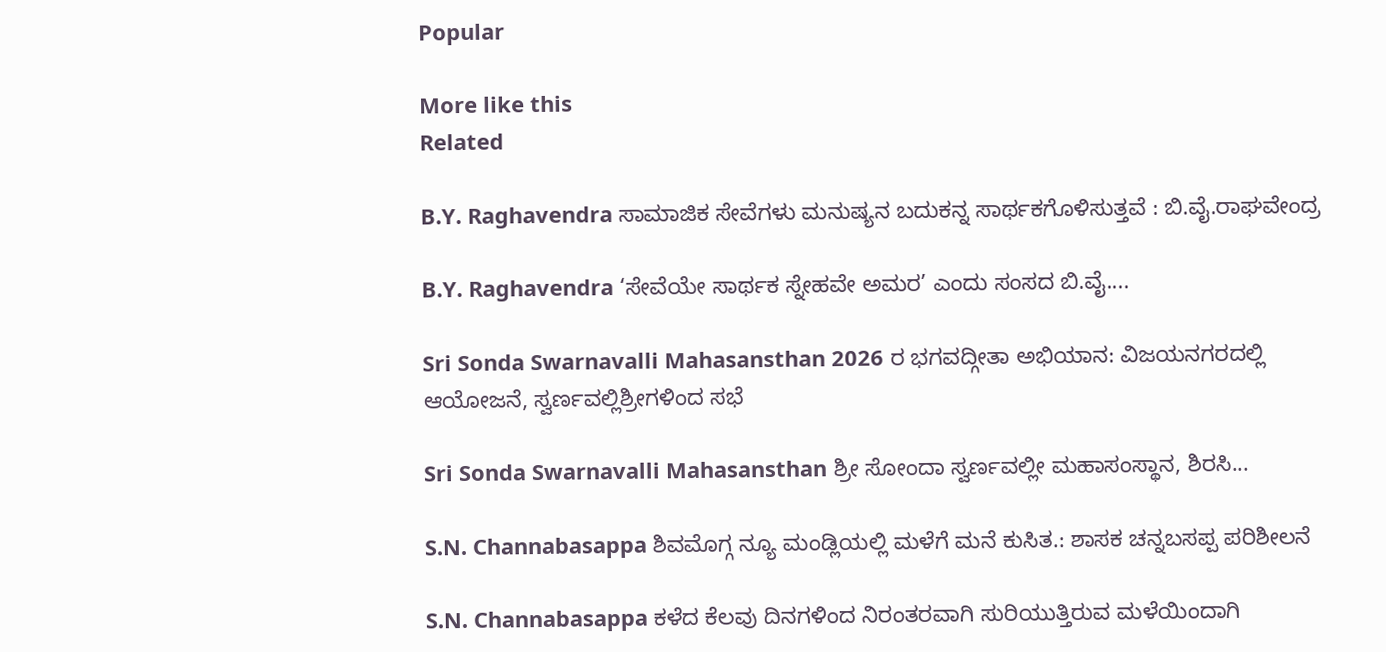Popular

More like this
Related

B.Y. Raghavendra ಸಾಮಾಜಿಕ ಸೇವೆಗಳು ಮನುಷ್ಯನ ಬದುಕನ್ನ ಸಾರ್ಥಕಗೊಳಿಸುತ್ತವೆ : ಬಿ.ವೈ.ರಾಘವೇಂದ್ರ

B.Y. Raghavendra ‘ಸೇವೆಯೇ ಸಾರ್ಥಕ ಸ್ನೇಹವೇ ಅಮರ’ ಎಂದು ಸಂಸದ ಬಿ.ವೈ....

Sri Sonda Swarnavalli Mahasansthan 2026 ರ ಭಗವದ್ಗೀತಾ ಅಭಿಯಾನ: ವಿಜಯನಗರದಲ್ಲಿ ಆಯೋಜನೆ, ಸ್ವರ್ಣವಲ್ಲಿಶ್ರೀಗಳಿಂದ ಸಭೆ

Sri Sonda Swarnavalli Mahasansthan ಶ್ರೀ ಸೋಂದಾ ಸ್ವರ್ಣವಲ್ಲೀ ಮಹಾಸಂಸ್ಥಾನ, ಶಿರಸಿ...

S.N. Channabasappa ಶಿವಮೊಗ್ಗ ನ್ಯೂ ಮಂಡ್ಲಿಯಲ್ಲಿ ಮಳೆಗೆ ಮನೆ ಕುಸಿತ.: ಶಾಸಕ ಚನ್ನಬಸಪ್ಪ ಪರಿಶೀಲನೆ

S.N. Channabasappa ಕಳೆದ ಕೆಲವು ದಿನಗಳಿಂದ ನಿರಂತರವಾಗಿ ಸುರಿಯುತ್ತಿರುವ ಮಳೆಯಿಂದಾಗಿ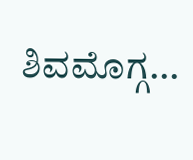ಶಿವಮೊಗ್ಗ...